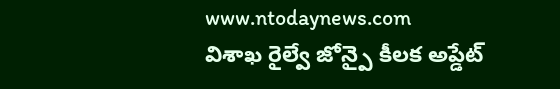www.ntodaynews.com
విశాఖ రైల్వే జోన్పై కీలక అప్డేట్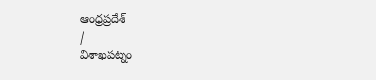ఆంధ్రప్రదేశ్
/
విశాఖపట్నం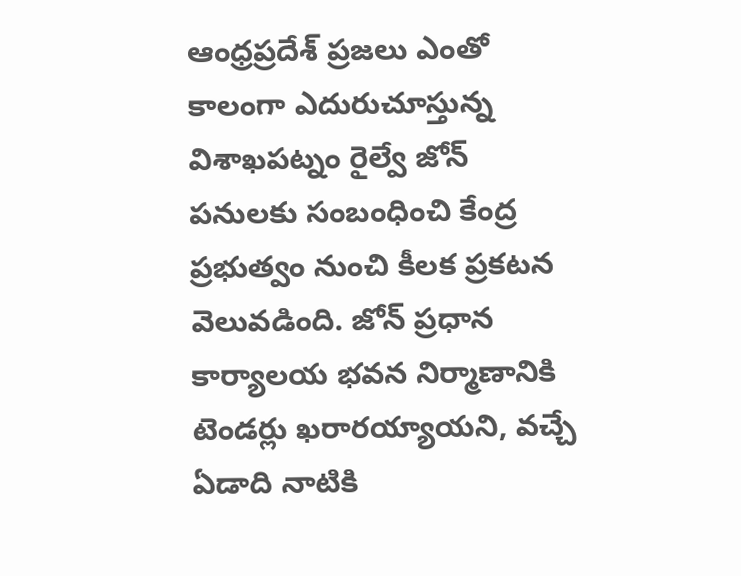ఆంధ్రప్రదేశ్ ప్రజలు ఎంతో కాలంగా ఎదురుచూస్తున్న విశాఖపట్నం రైల్వే జోన్ పనులకు సంబంధించి కేంద్ర ప్రభుత్వం నుంచి కీలక ప్రకటన వెలువడింది. జోన్ ప్రధాన కార్యాలయ భవన నిర్మాణానికి టెండర్లు ఖరారయ్యాయని, వచ్చే ఏడాది నాటికి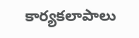కార్యకలాపాలు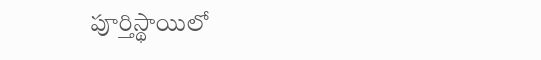పూర్తిస్థాయిలో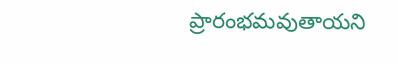ప్రారంభమవుతాయని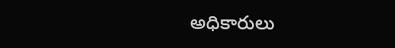అధికారులు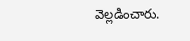వెల్లడించారు.